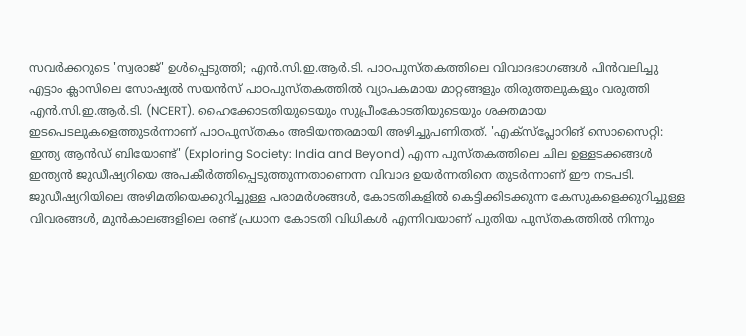സവർക്കറുടെ 'സ്വരാജ്' ഉൾപ്പെടുത്തി; എൻ.സി.ഇ.ആർ.ടി. പാഠപുസ്തകത്തിലെ വിവാദഭാഗങ്ങൾ പിൻവലിച്ചു
എട്ടാം ക്ലാസിലെ സോഷ്യൽ സയൻസ് പാഠപുസ്തകത്തിൽ വ്യാപകമായ മാറ്റങ്ങളും തിരുത്തലുകളും വരുത്തി എൻ.സി.ഇ.ആർ.ടി. (NCERT). ഹൈക്കോടതിയുടെയും സുപ്രീംകോടതിയുടെയും ശക്തമായ ഇടപെടലുകളെത്തുടർന്നാണ് പാഠപുസ്തകം അടിയന്തരമായി അഴിച്ചുപണിതത്. 'എക്സ്പ്ലോറിങ് സൊസൈറ്റി: ഇന്ത്യ ആൻഡ് ബിയോണ്ട്' (Exploring Society: India and Beyond) എന്ന പുസ്തകത്തിലെ ചില ഉള്ളടക്കങ്ങൾ ഇന്ത്യൻ ജുഡീഷ്യറിയെ അപകീർത്തിപ്പെടുത്തുന്നതാണെന്ന വിവാദ ഉയർന്നതിനെ തുടർന്നാണ് ഈ നടപടി.
ജുഡീഷ്യറിയിലെ അഴിമതിയെക്കുറിച്ചുള്ള പരാമർശങ്ങൾ, കോടതികളിൽ കെട്ടിക്കിടക്കുന്ന കേസുകളെക്കുറിച്ചുള്ള വിവരങ്ങൾ, മുൻകാലങ്ങളിലെ രണ്ട് പ്രധാന കോടതി വിധികൾ എന്നിവയാണ് പുതിയ പുസ്തകത്തിൽ നിന്നും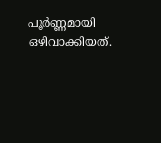പൂർണ്ണമായി ഒഴിവാക്കിയത്.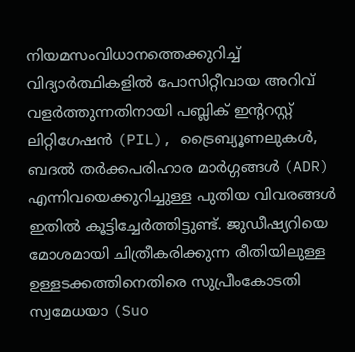നിയമസംവിധാനത്തെക്കുറിച്ച് വിദ്യാർത്ഥികളിൽ പോസിറ്റീവായ അറിവ് വളർത്തുന്നതിനായി പബ്ലിക് ഇന്ററസ്റ്റ് ലിറ്റിഗേഷൻ (PIL), ട്രൈബ്യൂണലുകൾ, ബദൽ തർക്കപരിഹാര മാർഗ്ഗങ്ങൾ (ADR) എന്നിവയെക്കുറിച്ചുള്ള പുതിയ വിവരങ്ങൾ ഇതിൽ കൂട്ടിച്ചേർത്തിട്ടുണ്ട്. ജുഡീഷ്യറിയെ മോശമായി ചിത്രീകരിക്കുന്ന രീതിയിലുള്ള ഉള്ളടക്കത്തിനെതിരെ സുപ്രീംകോടതി സ്വമേധയാ (Suo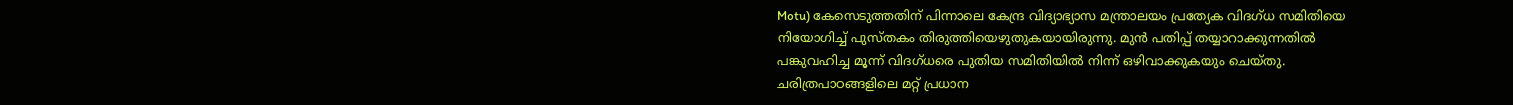Motu) കേസെടുത്തതിന് പിന്നാലെ കേന്ദ്ര വിദ്യാഭ്യാസ മന്ത്രാലയം പ്രത്യേക വിദഗ്ധ സമിതിയെ നിയോഗിച്ച് പുസ്തകം തിരുത്തിയെഴുതുകയായിരുന്നു. മുൻ പതിപ്പ് തയ്യാറാക്കുന്നതിൽ പങ്കുവഹിച്ച മൂന്ന് വിദഗ്ധരെ പുതിയ സമിതിയിൽ നിന്ന് ഒഴിവാക്കുകയും ചെയ്തു.
ചരിത്രപാഠങ്ങളിലെ മറ്റ് പ്രധാന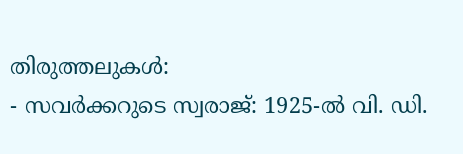തിരുത്തലുകൾ:
- സവർക്കറുടെ സ്വരാജ്: 1925-ൽ വി. ഡി.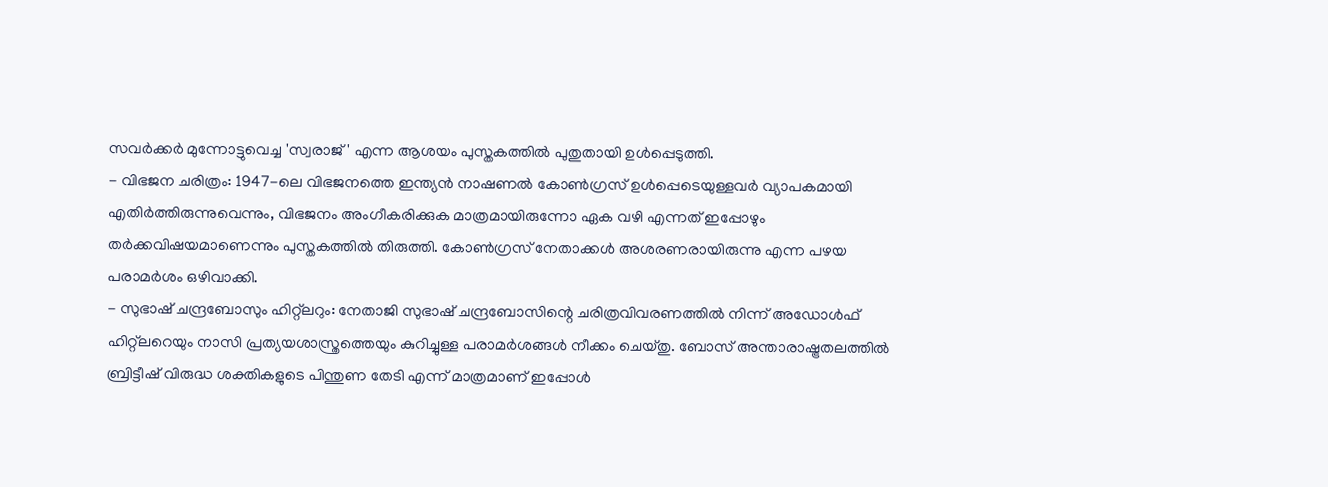സവർക്കർ മുന്നോട്ടുവെച്ച 'സ്വരാജ്' എന്ന ആശയം പുസ്തകത്തിൽ പുതുതായി ഉൾപ്പെടുത്തി.
- വിഭജന ചരിത്രം: 1947-ലെ വിഭജനത്തെ ഇന്ത്യൻ നാഷണൽ കോൺഗ്രസ് ഉൾപ്പെടെയുള്ളവർ വ്യാപകമായി എതിർത്തിരുന്നുവെന്നും, വിഭജനം അംഗീകരിക്കുക മാത്രമായിരുന്നോ ഏക വഴി എന്നത് ഇപ്പോഴും തർക്കവിഷയമാണെന്നും പുസ്തകത്തിൽ തിരുത്തി. കോൺഗ്രസ് നേതാക്കൾ അശരണരായിരുന്നു എന്ന പഴയ പരാമർശം ഒഴിവാക്കി.
- സുഭാഷ് ചന്ദ്രബോസും ഹിറ്റ്ലറും: നേതാജി സുഭാഷ് ചന്ദ്രബോസിന്റെ ചരിത്രവിവരണത്തിൽ നിന്ന് അഡോൾഫ് ഹിറ്റ്ലറെയും നാസി പ്രത്യയശാസ്ത്രത്തെയും കുറിച്ചുള്ള പരാമർശങ്ങൾ നീക്കം ചെയ്തു. ബോസ് അന്താരാഷ്ട്രതലത്തിൽ ബ്രിട്ടീഷ് വിരുദ്ധ ശക്തികളുടെ പിന്തുണ തേടി എന്ന് മാത്രമാണ് ഇപ്പോൾ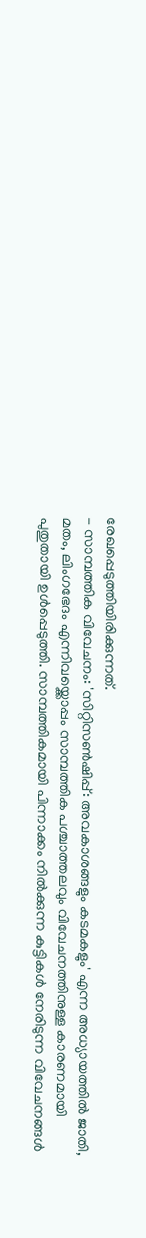രേഖപ്പെടുത്തിയിരിക്കുന്നത്.
- സാമ്പത്തിക വിവേചനം: 'സിറ്റിസൺഷിപ്പ്: അവകാശങ്ങളും കടമകളും' എന്ന അധ്യായത്തിൽ ജാതി, മതം, ലിംഗഭേദം എന്നിവയ്ക്കൊപ്പം സാമ്പത്തിക പശ്ചാത്തലവും വിവേചനത്തിനുള്ള കാരണമായി പുതുതായി ഉൾപ്പെടുത്തി. സാമ്പത്തികമായി പിന്നാക്കം നിൽക്കുന്ന കുട്ടികൾ നേരിടുന്ന വിവേചനങ്ങൾ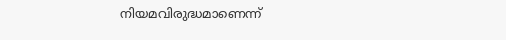നിയമവിരുദ്ധമാണെന്ന്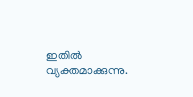ഇതിൽ വ്യക്തമാക്കുന്നു.